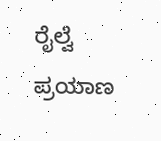ರೈಲ್ವೆ ಪ್ರಯಾಣ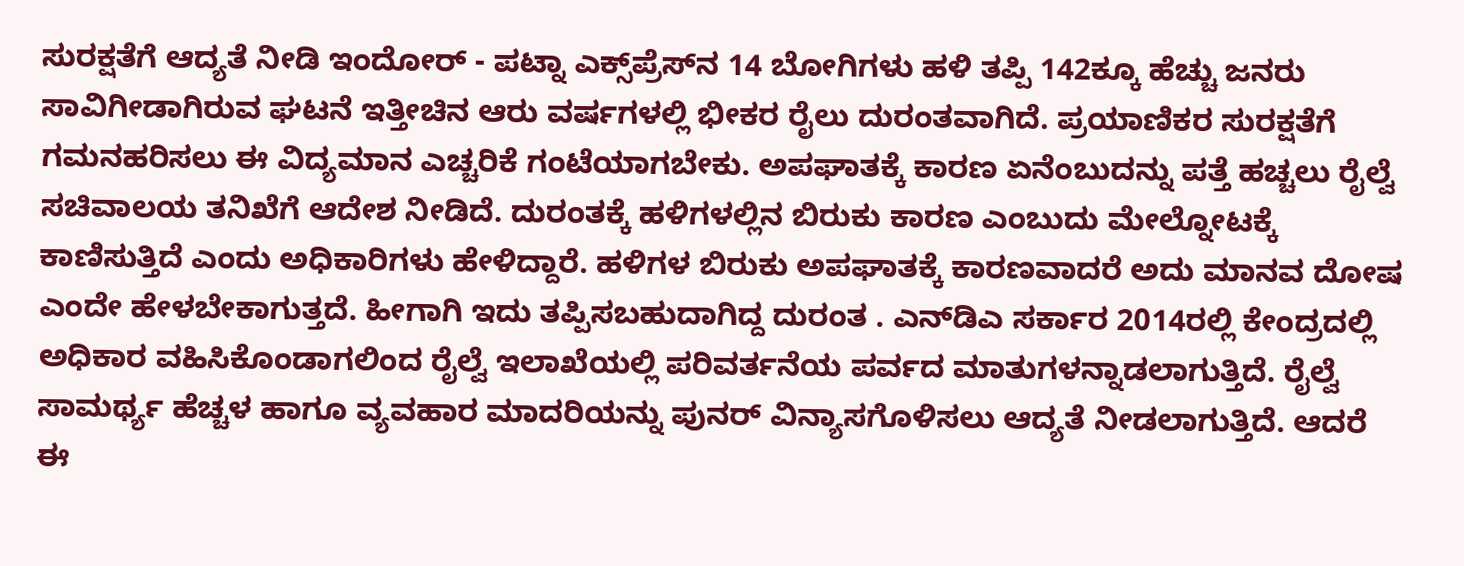ಸುರಕ್ಷತೆಗೆ ಆದ್ಯತೆ ನೀಡಿ ಇಂದೋರ್ - ಪಟ್ನಾ ಎಕ್ಸ್‌ಪ್ರೆಸ್‌ನ 14 ಬೋಗಿಗಳು ಹಳಿ ತಪ್ಪಿ 142ಕ್ಕೂ ಹೆಚ್ಚು ಜನರು ಸಾವಿಗೀಡಾಗಿರುವ ಘಟನೆ ಇತ್ತೀಚಿನ ಆರು ವರ್ಷಗಳಲ್ಲಿ ಭೀಕರ ರೈಲು ದುರಂತವಾಗಿದೆ. ಪ್ರಯಾಣಿಕರ ಸುರಕ್ಷತೆಗೆ ಗಮನಹರಿಸಲು ಈ ವಿದ್ಯಮಾನ ಎಚ್ಚರಿಕೆ ಗಂಟೆಯಾಗಬೇಕು. ಅಪಘಾತಕ್ಕೆ ಕಾರಣ ಏನೆಂಬುದನ್ನು ಪತ್ತೆ ಹಚ್ಚಲು ರೈಲ್ವೆ ಸಚಿವಾಲಯ ತನಿಖೆಗೆ ಆದೇಶ ನೀಡಿದೆ. ದುರಂತಕ್ಕೆ ಹಳಿಗಳಲ್ಲಿನ ಬಿರುಕು ಕಾರಣ ಎಂಬುದು ಮೇಲ್ನೋಟಕ್ಕೆ ಕಾಣಿಸುತ್ತಿದೆ ಎಂದು ಅಧಿಕಾರಿಗಳು ಹೇಳಿದ್ದಾರೆ. ಹಳಿಗಳ ಬಿರುಕು ಅಪಘಾತಕ್ಕೆ ಕಾರಣವಾದರೆ ಅದು ಮಾನವ ದೋಷ ಎಂದೇ ಹೇಳಬೇಕಾಗುತ್ತದೆ. ಹೀಗಾಗಿ ಇದು ತಪ್ಪಿಸಬಹುದಾಗಿದ್ದ ದುರಂತ . ಎನ್‌ಡಿಎ ಸರ್ಕಾರ 2014ರಲ್ಲಿ ಕೇಂದ್ರದಲ್ಲಿ ಅಧಿಕಾರ ವಹಿಸಿಕೊಂಡಾಗಲಿಂದ ರೈಲ್ವೆ ಇಲಾಖೆಯಲ್ಲಿ ಪರಿವರ್ತನೆಯ ಪರ್ವದ ಮಾತುಗಳನ್ನಾಡಲಾಗುತ್ತಿದೆ. ರೈಲ್ವೆ ಸಾಮರ್ಥ್ಯ ಹೆಚ್ಚಳ ಹಾಗೂ ವ್ಯವಹಾರ ಮಾದರಿಯನ್ನು ಪುನರ್ ವಿನ್ಯಾಸಗೊಳಿಸಲು ಆದ್ಯತೆ ನೀಡಲಾಗುತ್ತಿದೆ. ಆದರೆ ಈ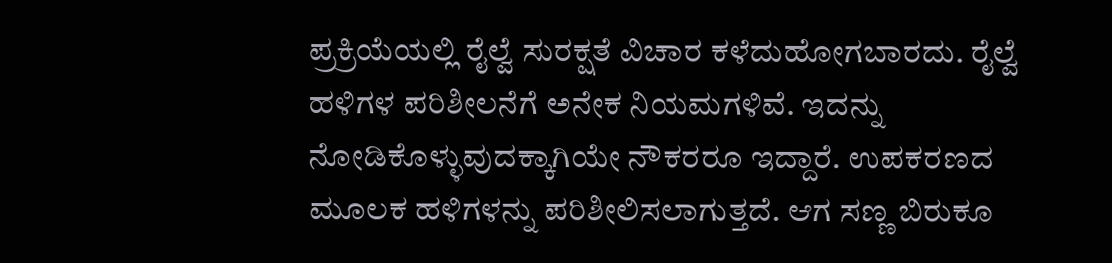ಪ್ರಕ್ರಿಯೆಯಲ್ಲಿ ರೈಲ್ವೆ ಸುರಕ್ಷತೆ ವಿಚಾರ ಕಳೆದುಹೋಗಬಾರದು. ರೈಲ್ವೆ ಹಳಿಗಳ ಪರಿಶೀಲನೆಗೆ ಅನೇಕ ನಿಯಮಗಳಿವೆ. ಇದನ್ನು ನೋಡಿಕೊಳ್ಳುವುದಕ್ಕಾಗಿಯೇ ನೌಕರರೂ ಇದ್ದಾರೆ. ಉಪಕರಣದ ಮೂಲಕ ಹಳಿಗಳನ್ನು ಪರಿಶೀಲಿಸಲಾಗುತ್ತದೆ. ಆಗ ಸಣ್ಣ ಬಿರುಕೂ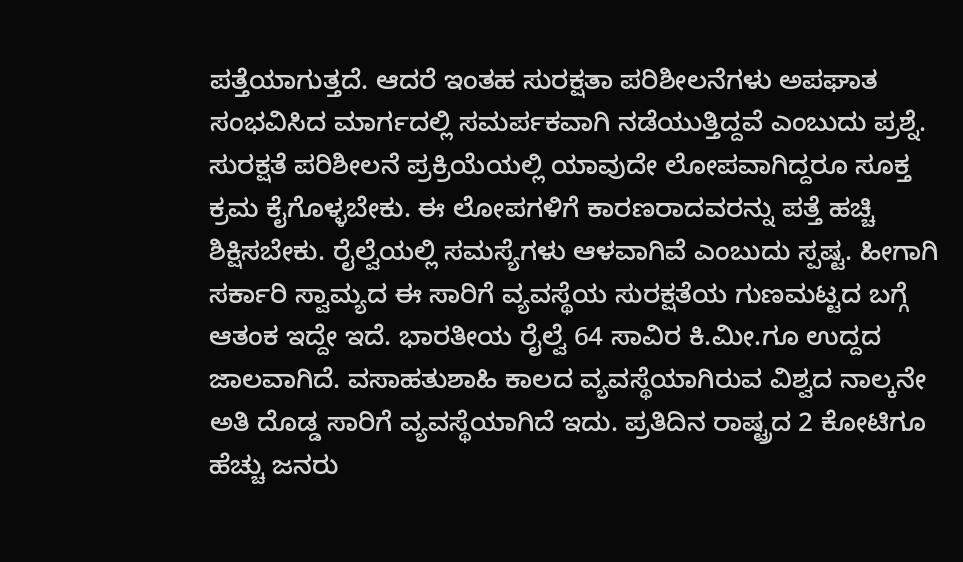ಪತ್ತೆಯಾಗುತ್ತದೆ. ಆದರೆ ಇಂತಹ ಸುರಕ್ಷತಾ ಪರಿಶೀಲನೆಗಳು ಅಪಘಾತ ಸಂಭವಿಸಿದ ಮಾರ್ಗದಲ್ಲಿ ಸಮರ್ಪಕವಾಗಿ ನಡೆಯುತ್ತಿದ್ದವೆ ಎಂಬುದು ಪ್ರಶ್ನೆ. ಸುರಕ್ಷತೆ ಪರಿಶೀಲನೆ ಪ್ರಕ್ರಿಯೆಯಲ್ಲಿ ಯಾವುದೇ ಲೋಪವಾಗಿದ್ದರೂ ಸೂಕ್ತ ಕ್ರಮ ಕೈಗೊಳ್ಳಬೇಕು. ಈ ಲೋಪಗಳಿಗೆ ಕಾರಣರಾದವರನ್ನು ಪತ್ತೆ ಹಚ್ಚಿ ಶಿಕ್ಷಿಸಬೇಕು. ರೈಲ್ವೆಯಲ್ಲಿ ಸಮಸ್ಯೆಗಳು ಆಳವಾಗಿವೆ ಎಂಬುದು ಸ್ಪಷ್ಟ. ಹೀಗಾಗಿ ಸರ್ಕಾರಿ ಸ್ವಾಮ್ಯದ ಈ ಸಾರಿಗೆ ವ್ಯವಸ್ಥೆಯ ಸುರಕ್ಷತೆಯ ಗುಣಮಟ್ಟದ ಬಗ್ಗೆ ಆತಂಕ ಇದ್ದೇ ಇದೆ. ಭಾರತೀಯ ರೈಲ್ವೆ 64 ಸಾವಿರ ಕಿ.ಮೀ.ಗೂ ಉದ್ದದ ಜಾಲವಾಗಿದೆ. ವಸಾಹತುಶಾಹಿ ಕಾಲದ ವ್ಯವಸ್ಥೆಯಾಗಿರುವ ವಿಶ್ವದ ನಾಲ್ಕನೇ ಅತಿ ದೊಡ್ಡ ಸಾರಿಗೆ ವ್ಯವಸ್ಥೆಯಾಗಿದೆ ಇದು. ಪ್ರತಿದಿನ ರಾಷ್ಟ್ರದ 2 ಕೋಟಿಗೂ ಹೆಚ್ಚು ಜನರು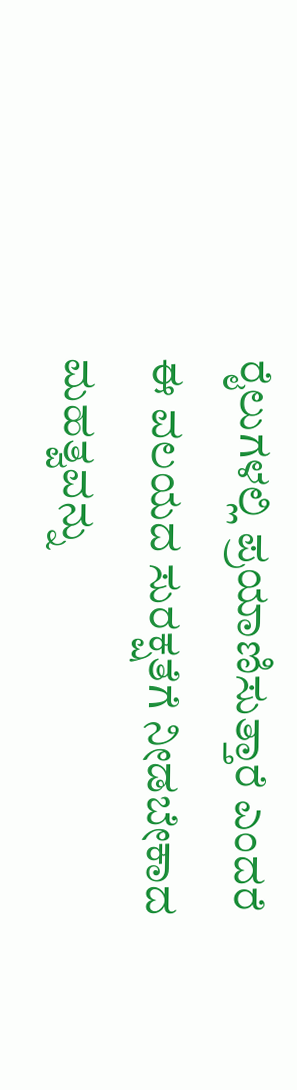ರೈಲುಗಳಲ್ಲಿ ಪ್ರಯಾಣಿಸುತ್ತಾರೆ ಎಂದರೆ ಈ ವಲಯದ ಸುರಕ್ಷತೆಗೆ ನೀಡಬೇಕಾದ ಮಹತ್ವವನ್ನು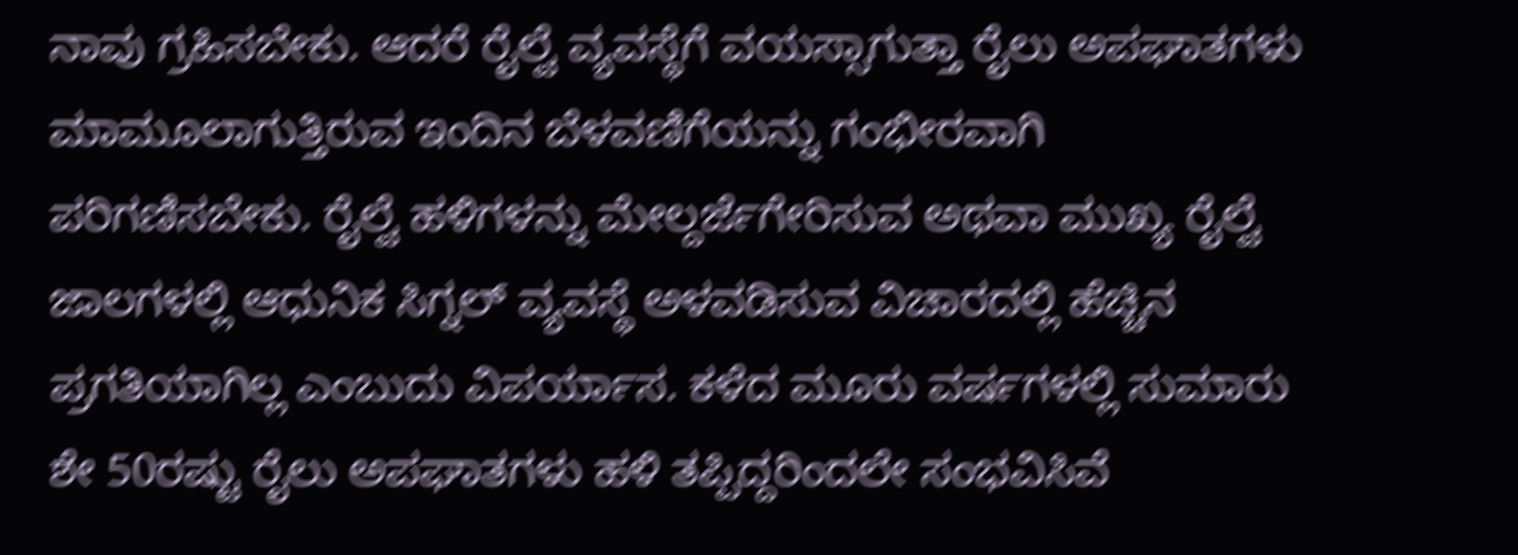ನಾವು ಗ್ರಹಿಸಬೇಕು. ಆದರೆ ರೈಲ್ವೆ ವ್ಯವಸ್ಥೆಗೆ ವಯಸ್ಸಾಗುತ್ತಾ ರೈಲು ಅಪಘಾತಗಳು ಮಾಮೂಲಾಗುತ್ತಿರುವ ಇಂದಿನ ಬೆಳವಣಿಗೆಯನ್ನು ಗಂಭೀರವಾಗಿ ಪರಿಗಣಿಸಬೇಕು. ರೈಲ್ವೆ ಹಳಿಗಳನ್ನು ಮೇಲ್ದರ್ಜೆಗೇರಿಸುವ ಅಥವಾ ಮುಖ್ಯ ರೈಲ್ವೆ ಜಾಲಗಳಲ್ಲಿ ಆಧುನಿಕ ಸಿಗ್ನಲ್ ವ್ಯವಸ್ಥೆ ಅಳವಡಿಸುವ ವಿಚಾರದಲ್ಲಿ ಹೆಚ್ಚಿನ ಪ್ರಗತಿಯಾಗಿಲ್ಲ ಎಂಬುದು ವಿಪರ್ಯಾಸ. ಕಳೆದ ಮೂರು ವರ್ಷಗಳಲ್ಲಿ ಸುಮಾರು ಶೇ 50ರಷ್ಟು ರೈಲು ಅಪಘಾತಗಳು ಹಳಿ ತಪ್ಪಿದ್ದರಿಂದಲೇ ಸಂಭವಿಸಿವೆ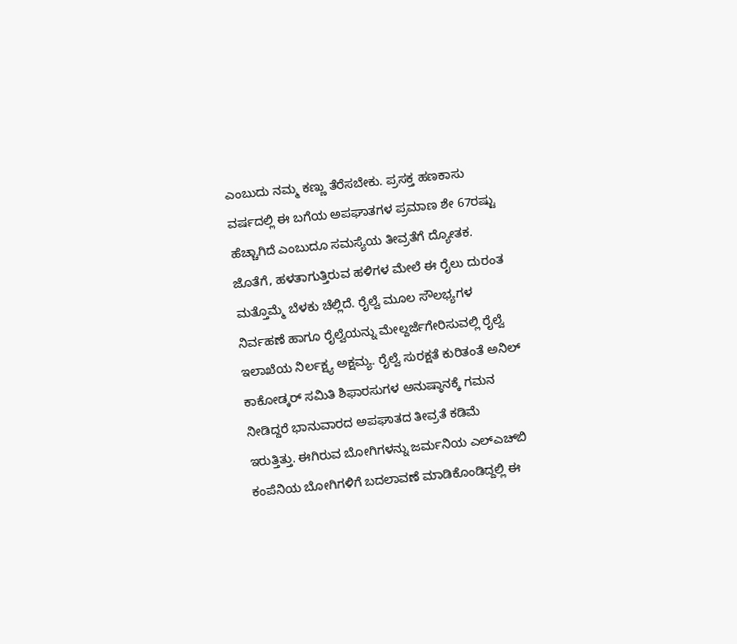ಎಂಬುದು ನಮ್ಮ ಕಣ್ಣು ತೆರೆಸಬೇಕು. ಪ್ರಸಕ್ತ ಹಣಕಾಸು ವರ್ಷದಲ್ಲಿ ಈ ಬಗೆಯ ಅಪಘಾತಗಳ ಪ್ರಮಾಣ ಶೇ 67ರಷ್ಟು ಹೆಚ್ಚಾಗಿದೆ ಎಂಬುದೂ ಸಮಸ್ಯೆಯ ತೀವ್ರತೆಗೆ ದ್ಯೋತಕ. ಜೊತೆಗೆ, ಹಳತಾಗುತ್ತಿರುವ ಹಳಿಗಳ ಮೇಲೆ ಈ ರೈಲು ದುರಂತ ಮತ್ತೊಮ್ಮೆ ಬೆಳಕು ಚೆಲ್ಲಿದೆ. ರೈಲ್ವೆ ಮೂಲ ಸೌಲಭ್ಯಗಳ ನಿರ್ವಹಣೆ ಹಾಗೂ ರೈಲ್ವೆಯನ್ನು ಮೇಲ್ದರ್ಜೆಗೇರಿಸುವಲ್ಲಿ ರೈಲ್ವೆ ಇಲಾಖೆಯ ನಿರ್ಲಕ್ಷ್ಯ ಅಕ್ಷಮ್ಯ. ರೈಲ್ವೆ ಸುರಕ್ಷತೆ ಕುರಿತಂತೆ ಅನಿಲ್ ಕಾಕೋಡ್ಕರ್ ಸಮಿತಿ ಶಿಫಾರಸುಗಳ ಅನುಷ್ಠಾನಕ್ಕೆ ಗಮನ ನೀಡಿದ್ದರೆ ಭಾನುವಾರದ ಅಪಘಾತದ ತೀವ್ರತೆ ಕಡಿಮೆ ಇರುತ್ತಿತ್ತು. ಈಗಿರುವ ಬೋಗಿಗಳನ್ನು ಜರ್ಮನಿಯ ಎಲ್‌ಎಚ್‌ಬಿ ಕಂಪೆನಿಯ ಬೋಗಿಗಳಿಗೆ ಬದಲಾವಣೆ ಮಾಡಿಕೊಂಡಿದ್ದಲ್ಲಿ ಈ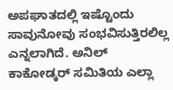ಅಪಘಾತದಲ್ಲಿ ಇಷ್ಟೊಂದು ಸಾವುನೋವು ಸಂಭವಿಸುತ್ತಿರಲಿಲ್ಲ ಎನ್ನಲಾಗಿದೆ. ಅನಿಲ್ ಕಾಕೋಡ್ಕರ್ ಸಮಿತಿಯ ಎಲ್ಲಾ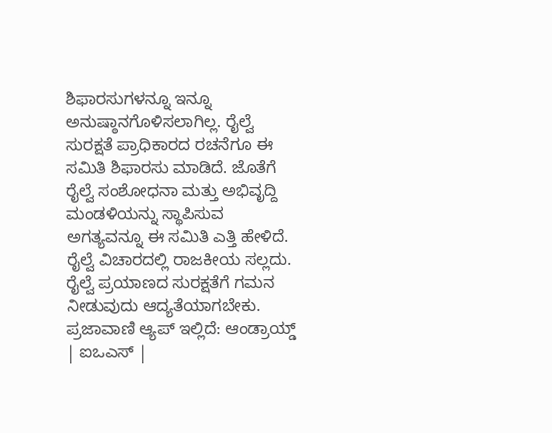ಶಿಫಾರಸುಗಳನ್ನೂ ಇನ್ನೂ ಅನುಷ್ಠಾನಗೊಳಿಸಲಾಗಿಲ್ಲ. ರೈಲ್ವೆ ಸುರಕ್ಷತೆ ಪ್ರಾಧಿಕಾರದ ರಚನೆಗೂ ಈ ಸಮಿತಿ ಶಿಫಾರಸು ಮಾಡಿದೆ. ಜೊತೆಗೆ ರೈಲ್ವೆ ಸಂಶೋಧನಾ ಮತ್ತು ಅಭಿವೃದ್ದಿ ಮಂಡಳಿಯನ್ನು ಸ್ಥಾಪಿಸುವ ಅಗತ್ಯವನ್ನೂ ಈ ಸಮಿತಿ ಎತ್ತಿ ಹೇಳಿದೆ. ರೈಲ್ವೆ ವಿಚಾರದಲ್ಲಿ ರಾಜಕೀಯ ಸಲ್ಲದು. ರೈಲ್ವೆ ಪ್ರಯಾಣದ ಸುರಕ್ಷತೆಗೆ ಗಮನ ನೀಡುವುದು ಆದ್ಯತೆಯಾಗಬೇಕು. ಪ್ರಜಾವಾಣಿ ಆ್ಯಪ್ ಇಲ್ಲಿದೆ: ಆಂಡ್ರಾಯ್ಡ್ | ಐಒಎಸ್ |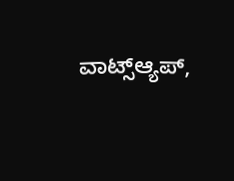ವಾಟ್ಸ್ಆ್ಯಪ್,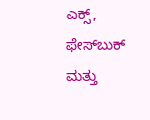ಎಕ್ಸ್, ಫೇಸ್‌ಬುಕ್ ಮತ್ತು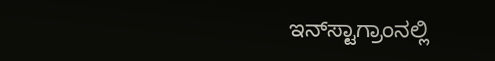ಇನ್‌ಸ್ಟಾಗ್ರಾಂನಲ್ಲಿ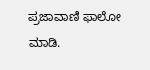ಪ್ರಜಾವಾಣಿ ಫಾಲೋ ಮಾಡಿ.